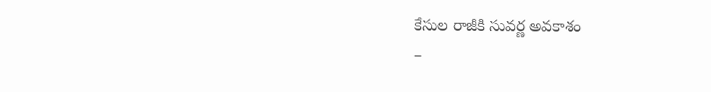కేసుల రాజీకి సువర్ణ అవకాశం
–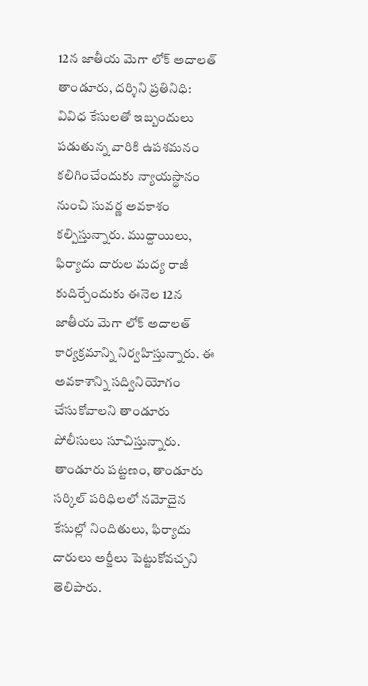12న జాతీయ మెగా లోక్ అదాలత్
తాండూరు, దర్శిని ప్రతినిధి: వివిధ కేసులతో ఇబ్బందులు పడుతున్న వారికి ఉపశమనం కలిగించేందుకు న్యాయస్థానం నుంచి సువర్ణ అవకాశం కల్పిస్తున్నారు. ముద్దాయిలు, ఫిర్యాదు దారుల మద్య రాజీ కుదిర్చేందుకు ఈనెల 12న జాతీయ మెగా లోక్ అదాలత్ కార్యక్రమాన్ని నిర్వహిస్తున్నారు. ఈ అవకాశాన్ని సద్వినియోగం చేసుకోవాలని తాండూరు పోలీసులు సూచిస్తున్నారు. తాండూరు పట్టణం, తాండూరు సర్కిల్ పరిధిలలో నమోదైన కేసుల్లో నిందితులు, ఫిర్యాదు దారులు అర్జీలు పెట్టుకోవచ్చని తెలిపారు.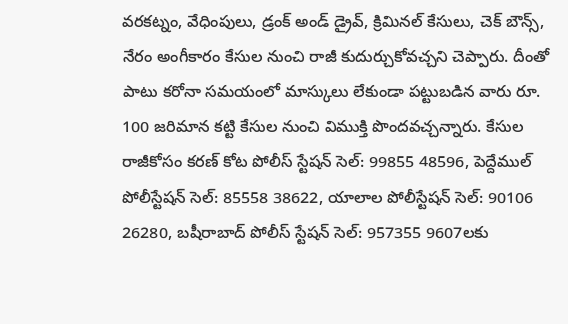వరకట్నం, వేధింపులు, డ్రంక్ అండ్ డ్రైవ్, క్రిమినల్ కేసులు, చెక్ బౌన్స్, నేరం అంగీకారం కేసుల నుంచి రాజీ కుదుర్చుకోవచ్చని చెప్పారు. దీంతో పాటు కరోనా సమయంలో మాస్కులు లేకుండా పట్టుబడిన వారు రూ. 100 జరిమాన కట్టి కేసుల నుంచి విముక్తి పొందవచ్చన్నారు. కేసుల రాజీకోసం కరణ్ కోట పోలీస్ స్టేషన్ సెల్: 99855 48596, పెద్దేముల్ పోలీస్టేషన్ సెల్: 85558 38622, యాలాల పోలీస్టేషన్ సెల్: 90106 26280, బషీరాబాద్ పోలీస్ స్టేషన్ సెల్: 957355 9607లకు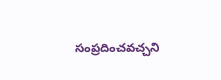సంప్రదించవచ్చని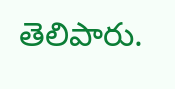తెలిపారు.